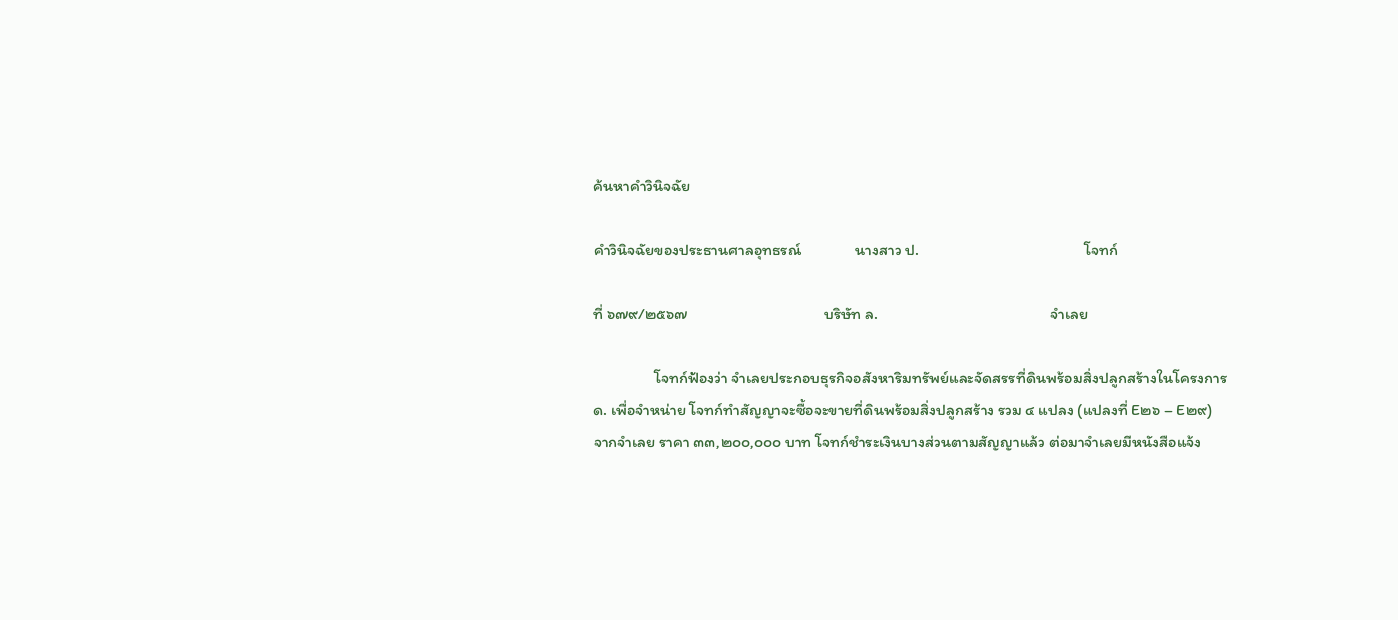ค้นหาคำวินิจฉัย

คำวินิจฉัยของประธานศาลอุทธรณ์               นางสาว ป.                                              โจทก์

ที่ ๖๗๙/๒๕๖๗                                      บริษัท ล.                                                จำเลย

                 โจทก์ฟ้องว่า จำเลยประกอบธุรกิจอสังหาริมทรัพย์และจัดสรรที่ดินพร้อมสิ่งปลูกสร้างในโครงการ ด. เพื่อจำหน่าย โจทก์ทำสัญญาจะซื้อจะขายที่ดินพร้อมสิ่งปลูกสร้าง รวม ๔ แปลง (แปลงที่ E๒๖ – E๒๙) จากจำเลย ราคา ๓๓,๒๐๐,๐๐๐ บาท โจทก์ชำระเงินบางส่วนตามสัญญาแล้ว ต่อมาจำเลยมีหนังสือแจ้ง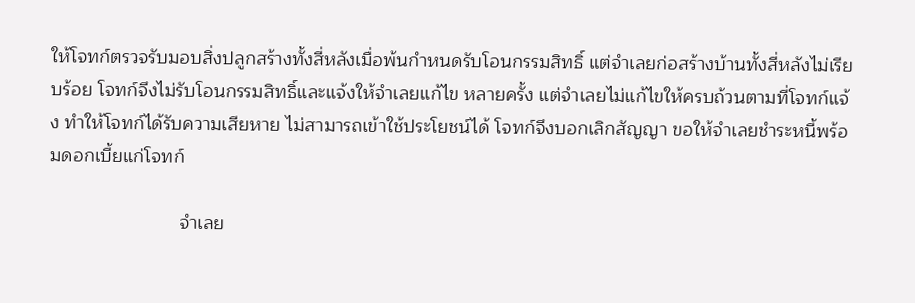ให้โจทก์ตรวจรับมอบสิ่งปลูกสร้างทั้งสี่หลังเมื่อพ้นกำหนดรับโอนกรรมสิทธิ์ แต่จำเลยก่อสร้างบ้านทั้งสี่หลังไม่เรียบร้อย โจทก์จึงไม่รับโอนกรรมสิทธิ์และแจ้งให้จำเลยแก้ไข หลายครั้ง แต่จำเลยไม่แก้ไขให้ครบถ้วนตามที่โจทก์แจ้ง ทำให้โจทก์ได้รับความเสียหาย ไม่สามารถเข้าใช้ประโยชน์ได้ โจทก์จึงบอกเลิกสัญญา ขอให้จำเลยชำระหนี้พร้อมดอกเบี้ยแก่โจทก์

                         จำเลย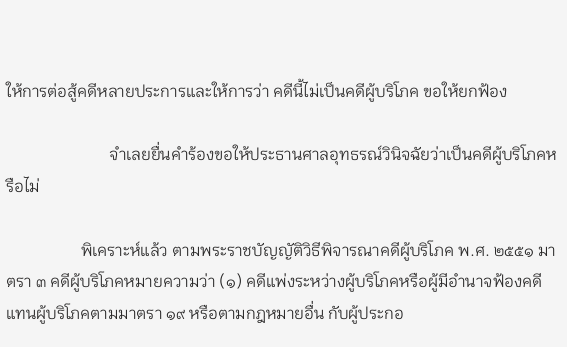ให้การต่อสู้คดีหลายประการและให้การว่า คดีนี้ไม่เป็นคดีผู้บริโภค ขอให้ยกฟ้อง

                         จำเลยยื่นคำร้องขอให้ประธานศาลอุทธรณ์วินิจฉัยว่าเป็นคดีผู้บริโภคหรือไม่

                  พิเคราะห์แล้ว ตามพระราชบัญญัติวิธีพิจารณาคดีผู้บริโภค พ.ศ. ๒๕๕๑ มาตรา ๓ คดีผู้บริโภคหมายความว่า (๑) คดีแพ่งระหว่างผู้บริโภคหรือผู้มีอำนาจฟ้องคดีแทนผู้บริโภคตามมาตรา ๑๙ หรือตามกฎหมายอื่น กับผู้ประกอ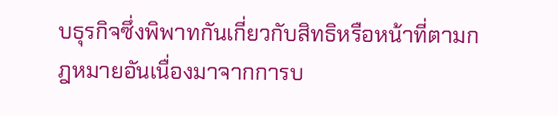บธุรกิจซึ่งพิพาทกันเกี่ยวกับสิทธิหรือหน้าที่ตามกฎหมายอันเนื่องมาจากการบ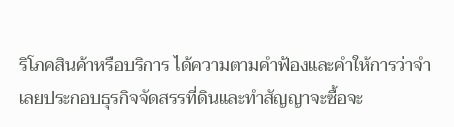ริโภคสินค้าหรือบริการ ได้ความตามคำฟ้องและคำให้การว่าจำเลยประกอบธุรกิจจัดสรรที่ดินและทำสัญญาจะซื้อจะ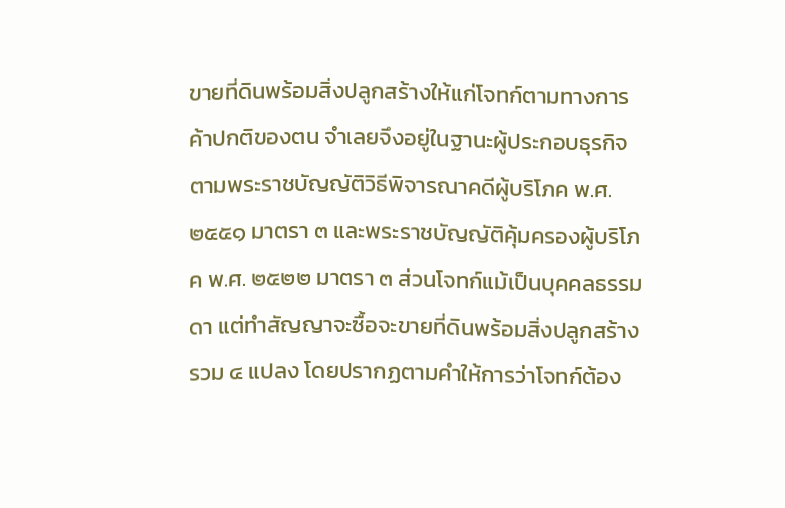ขายที่ดินพร้อมสิ่งปลูกสร้างให้แก่โจทก์ตามทางการค้าปกติของตน จำเลยจึงอยู่ในฐานะผู้ประกอบธุรกิจ ตามพระราชบัญญัติวิธีพิจารณาคดีผู้บริโภค พ.ศ. ๒๕๕๑ มาตรา ๓ และพระราชบัญญัติคุ้มครองผู้บริโภค พ.ศ. ๒๕๒๒ มาตรา ๓ ส่วนโจทก์แม้เป็นบุคคลธรรมดา แต่ทำสัญญาจะซื้อจะขายที่ดินพร้อมสิ่งปลูกสร้างรวม ๔ แปลง โดยปรากฏตามคำให้การว่าโจทก์ต้อง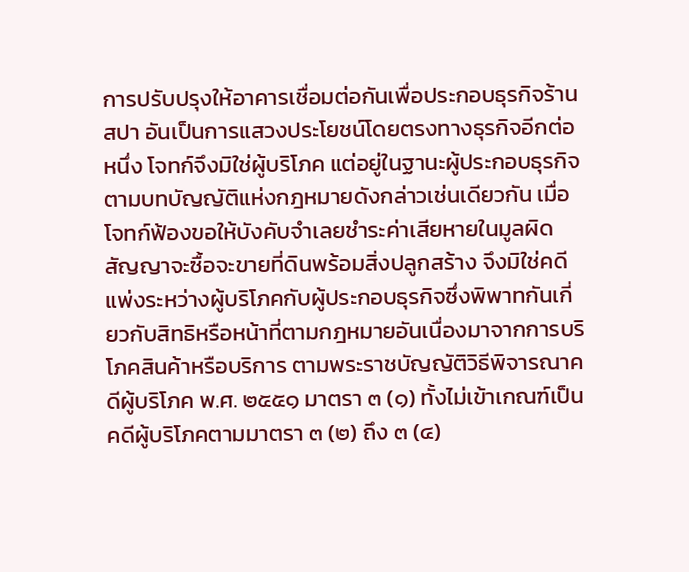การปรับปรุงให้อาคารเชื่อมต่อกันเพื่อประกอบธุรกิจร้านสปา อันเป็นการแสวงประโยชน์โดยตรงทางธุรกิจอีกต่อหนึ่ง โจทก์จึงมิใช่ผู้บริโภค แต่อยู่ในฐานะผู้ประกอบธุรกิจตามบทบัญญัติแห่งกฎหมายดังกล่าวเช่นเดียวกัน เมื่อโจทก์ฟ้องขอให้บังคับจำเลยชำระค่าเสียหายในมูลผิดสัญญาจะซื้อจะขายที่ดินพร้อมสิ่งปลูกสร้าง จึงมิใช่คดีแพ่งระหว่างผู้บริโภคกับผู้ประกอบธุรกิจซึ่งพิพาทกันเกี่ยวกับสิทธิหรือหน้าที่ตามกฎหมายอันเนื่องมาจากการบริโภคสินค้าหรือบริการ ตามพระราชบัญญัติวิธีพิจารณาคดีผู้บริโภค พ.ศ. ๒๕๕๑ มาตรา ๓ (๑) ทั้งไม่เข้าเกณฑ์เป็นคดีผู้บริโภคตามมาตรา ๓ (๒) ถึง ๓ (๔)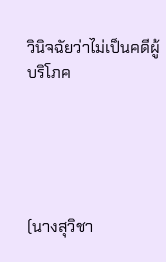วินิจฉัยว่าไม่เป็นคดีผู้บริโภค





(นางสุวิชา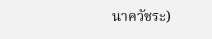นาควัชระ)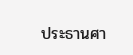ประธานศา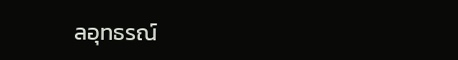ลอุทธรณ์